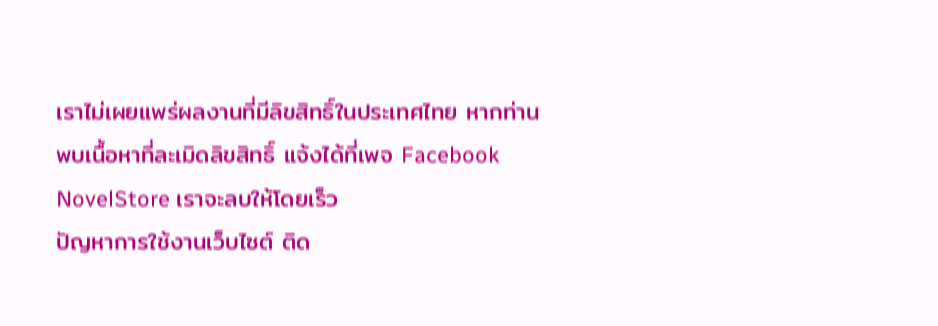เราไม่เผยแพร่ผลงานที่มีลิขสิทธิ์ในประเทศไทย หากท่านพบเนื้อหาที่ละเมิดลิขสิทธิ์ แจ้งได้ที่เพจ Facebook NovelStore เราจะลบให้โดยเร็ว
ปัญหาการใช้งานเว็บไซต์ ติด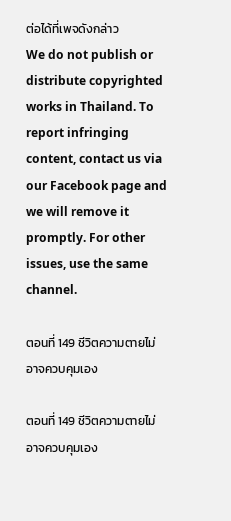ต่อได้ที่เพจดังกล่าว
We do not publish or distribute copyrighted works in Thailand. To report infringing content, contact us via our Facebook page and we will remove it promptly. For other issues, use the same channel.

ตอนที่ 149 ชีวิตความตายไม่อาจควบคุมเอง

ตอนที่ 149 ชีวิตความตายไม่อาจควบคุมเอง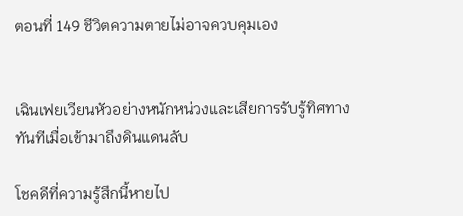ตอนที่ 149 ชีวิตความตายไม่อาจควบคุมเอง


เฉินเฟยเวียนหัวอย่างหนักหน่วงและเสียการรับรู้ทิศทางทันทีเมื่อเข้ามาถึงดินแดนลับ

โชคดีที่ความรู้สึกนี้หายไป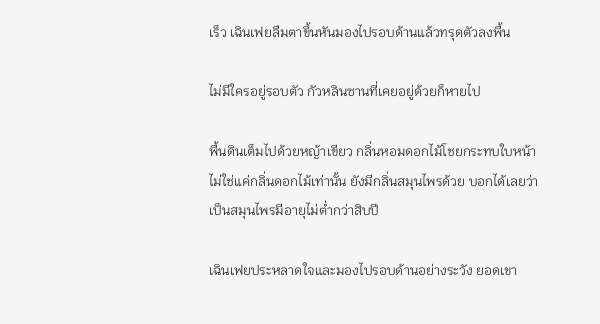เร็ว เฉินเฟยลืมตาขึ้นหันมองไปรอบด้านแล้วทรุดตัวลงพื้น

ไม่มีใครอยู่รอบตัว กัวหลินซานที่เคยอยู่ด้วยก็หายไป

พื้นดินเต็มไปด้วยหญ้าเขียว กลิ่นหอมดอกไม้โชยกระทบใบหน้า ไม่ใช่แค่กลิ่นดอกไม้เท่านั้น ยังมีกลิ่นสมุนไพรด้วย บอกได้เลยว่าเป็นสมุนไพรมีอายุไม่ต่ำกว่าสิบปี

เฉินเฟยประหลาดใจและมองไปรอบด้านอย่างระวัง ยอดเขา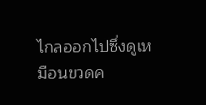ไกลออกไปซึ่งดูเหมือนขวดค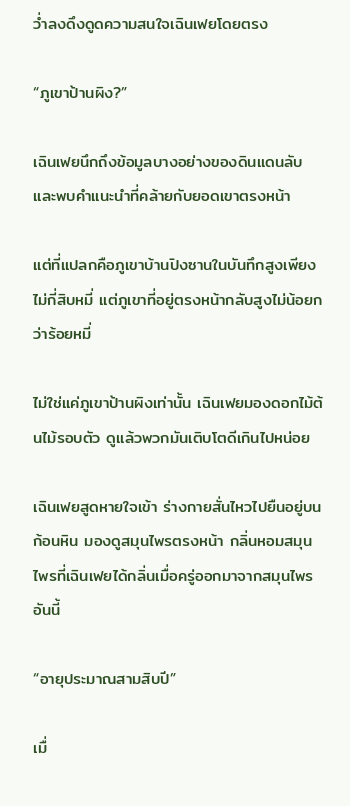ว่ำลงดึงดูดความสนใจเฉินเฟยโดยตรง

“ภูเขาป้านผิง?”

เฉินเฟยนึกถึงข้อมูลบางอย่างของดินแดนลับและพบคำแนะนำที่คล้ายกับยอดเขาตรงหน้า

แต่ที่แปลกคือภูเขาบ้านปิงซานในบันทึกสูงเพียงไม่กี่สิบหมี่ แต่ภูเขาที่อยู่ตรงหน้ากลับสูงไม่น้อยกว่าร้อยหมี่

ไม่ใช่แค่ภูเขาป้านผิงเท่านั้น เฉินเฟยมองดอกไม้ต้นไม้รอบตัว ดูแล้วพวกมันเติบโตดีเกินไปหน่อย

เฉินเฟยสูดหายใจเข้า ร่างกายสั่นไหวไปยืนอยู่บนก้อนหิน มองดูสมุนไพรตรงหน้า กลิ่นหอมสมุนไพรที่เฉินเฟยได้กลิ่นเมื่อครู่ออกมาจากสมุนไพรอันนี้

“อายุประมาณสามสิบปี”

เมื่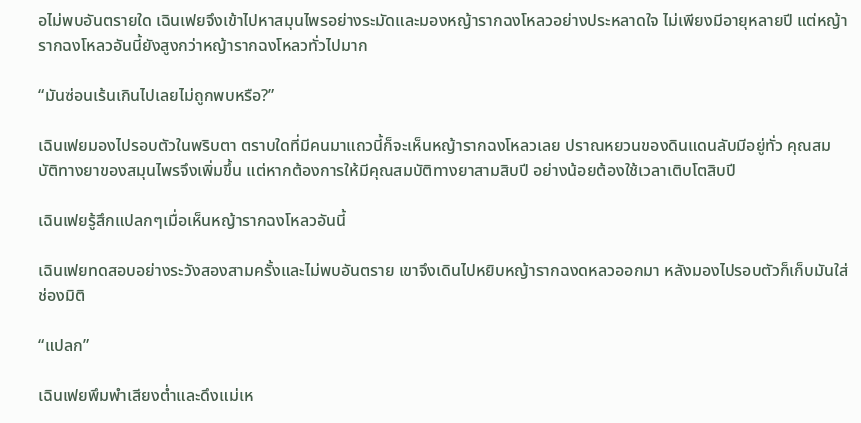อไม่พบอันตรายใด เฉินเฟยจึงเข้าไปหาสมุนไพรอย่างระมัดและมองหญ้ารากฉงโหลวอย่างประหลาดใจ ไม่เพียงมีอายุหลายปี แต่หญ้ารากฉงโหลวอันนี้ยังสูงกว่าหญ้ารากฉงโหลวทั่วไปมาก

“มันซ่อนเร้นเกินไปเลยไม่ถูกพบหรือ?”

เฉินเฟยมองไปรอบตัวในพริบตา ตราบใดที่มีคนมาแถวนี้ก็จะเห็นหญ้ารากฉงโหลวเลย ปราณหยวนของดินแดนลับมีอยู่ทั่ว คุณสมบัติทางยาของสมุนไพรจึงเพิ่มขึ้น แต่หากต้องการให้มีคุณสมบัติทางยาสามสิบปี อย่างน้อยต้องใช้เวลาเติบโตสิบปี

เฉินเฟยรู้สึกแปลกๆเมื่อเห็นหญ้ารากฉงโหลวอันนี้

เฉินเฟยทดสอบอย่างระวังสองสามครั้งและไม่พบอันตราย เขาจึงเดินไปหยิบหญ้ารากฉงดหลวออกมา หลังมองไปรอบตัวก็เก็บมันใส่ช่องมิติ

“แปลก”

เฉินเฟยพึมพำเสียงต่ำและดึงแม่เห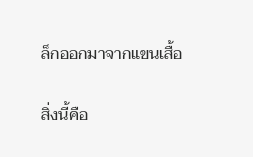ล็กออกมาจากแขนเสื้อ

สิ่งนี้คือ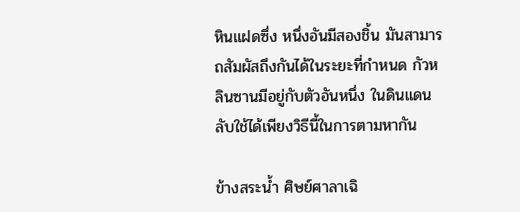หินแฝดซึ่ง หนึ่งอันมีสองชิ้น มันสามารถสัมผัสถึงกันได้ในระยะที่กำหนด กัวหลินซานมีอยู่กับตัวอันหนึ่ง ในดินแดนลับใช้ได้เพียงวิธีนี้ในการตามหากัน

ข้างสระน้ำ ศิษย์ศาลาเฉิ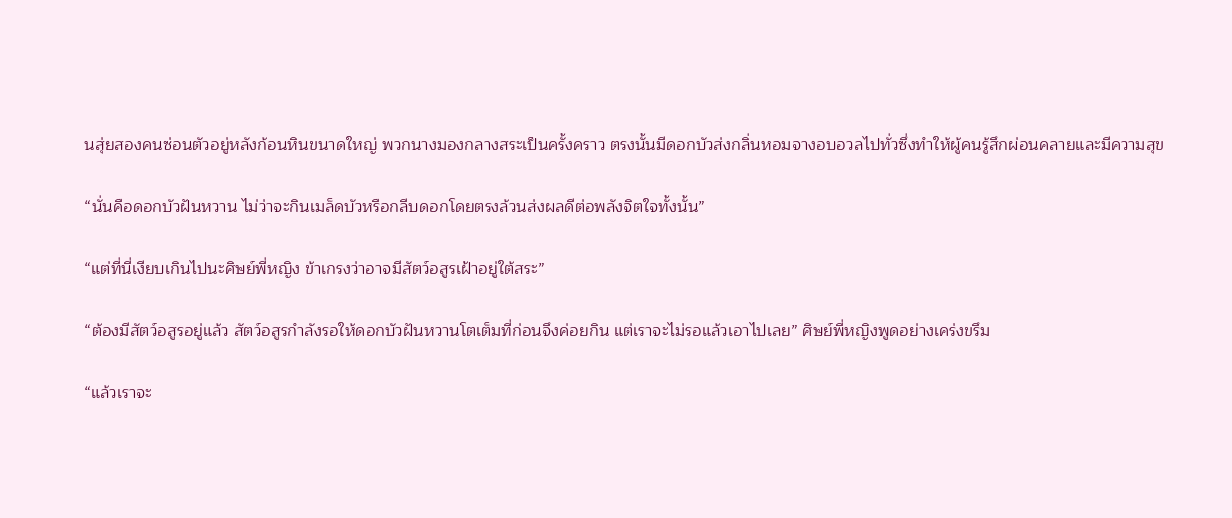นสุ่ยสองคนซ่อนตัวอยู่หลังก้อนหินขนาดใหญ่ พวกนางมองกลางสระเป็นครั้งคราว ตรงนั้นมีดอกบัวส่งกลิ่นหอมจางอบอวลไปทั่วซึ่งทำให้ผู้คนรู้สึกผ่อนคลายและมีความสุข

“นั่นคือดอกบัวฝันหวาน ไม่ว่าจะกินเมล็ดบัวหรือกลีบดอกโดยตรงล้วนส่งผลดีต่อพลังจิตใจทั้งนั้น”

“แต่ที่นี่เงียบเกินไปนะศิษย์พี่หญิง ข้าเกรงว่าอาจมีสัตว์อสูรเฝ้าอยู่ใต้สระ”

“ต้องมีสัตว์อสูรอยู่แล้ว สัตว์อสูรกำลังรอให้ดอกบัวฝันหวานโตเต็มที่ก่อนจึงค่อยกิน แต่เราจะไม่รอแล้วเอาไปเลย” ศิษย์พี่หญิงพูดอย่างเคร่งขรึม

“แล้วเราจะ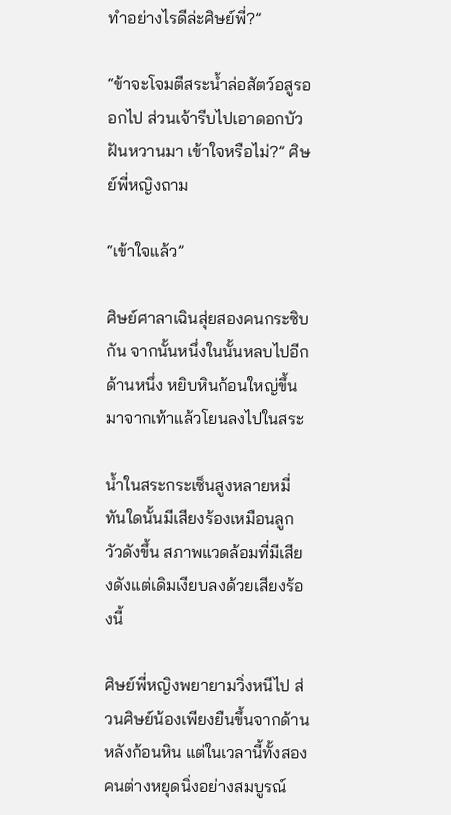ทำอย่างไรดีล่ะศิษย์พี่?”

“ข้าจะโจมตีสระน้ำล่อสัตว์อสูรออกไป ส่วนเจ้ารีบไปเอาดอกบัวฝันหวานมา เข้าใจหรือไม่?” ศิษย์พี่หญิงถาม

“เข้าใจแล้ว”

ศิษย์ศาลาเฉินสุ่ยสองคนกระซิบกัน จากนั้นหนึ่งในนั้นหลบไปอีกด้านหนึ่ง หยิบหินก้อนใหญ่ขึ้นมาจากเท้าแล้วโยนลงไปในสระ

น้ำในสระกระเซ็นสูงหลายหมี่ ทันใดนั้นมีเสียงร้องเหมือนลูกวัวดังขึ้น สภาพแวดล้อมที่มีเสียงดังแต่เดิมเงียบลงด้วยเสียงร้องนี้

ศิษย์พี่หญิงพยายามวิ่งหนีไป ส่วนศิษย์น้องเพียงยืนขึ้นจากด้านหลังก้อนหิน แต่ในเวลานี้ทั้งสองคนต่างหยุดนิ่งอย่างสมบูรณ์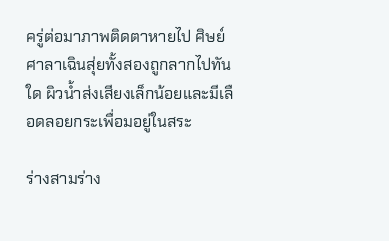ครู่ต่อมาภาพติดตาหายไป ศิษย์ศาลาเฉินสุ่ยทั้งสองถูกลากไปทันใด ผิวน้ำส่งเสียงเล็กน้อยและมีเลือดลอยกระเพื่อมอยู่ในสระ

ร่างสามร่าง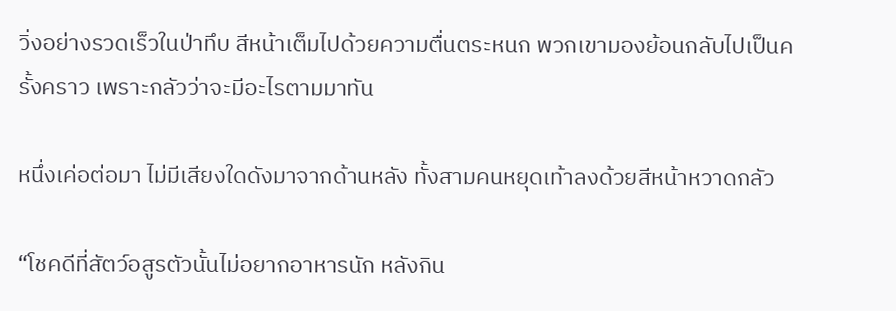วิ่งอย่างรวดเร็วในป่าทึบ สีหน้าเต็มไปด้วยความตื่นตระหนก พวกเขามองย้อนกลับไปเป็นครั้งคราว เพราะกลัวว่าจะมีอะไรตามมาทัน

หนึ่งเค่อต่อมา ไม่มีเสียงใดดังมาจากด้านหลัง ทั้งสามคนหยุดเท้าลงด้วยสีหน้าหวาดกลัว

“โชคดีที่สัตว์อสูรตัวนั้นไม่อยากอาหารนัก หลังกิน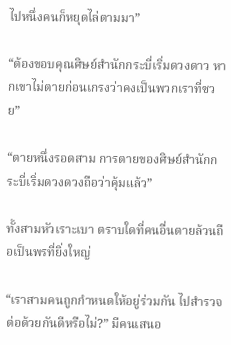ไปหนึ่งคนก็หยุดไล่ตามมา”

“ต้องขอบคุณศิษย์สำนักกระบี่เริ่มดวงดาว หากเขาไม่ตายก่อนเกรงว่าคงเป็นพวกเราที่ซวย”

“ตายหนึ่งรอดสาม การตายของศิษย์สำนักกระบี่เริ่มดวงดวงถือว่าคุ้มแล้ว”

ทั้งสามหัวเราะเบา ตราบใดที่คนอื่นตายล้วนถือเป็นพรที่ยิ่งใหญ่

“เราสามคนถูกกำหนดให้อยู่ร่วมกัน ไปสำรวจต่อด้วยกันดีหรือไม่?” มีคนเสนอ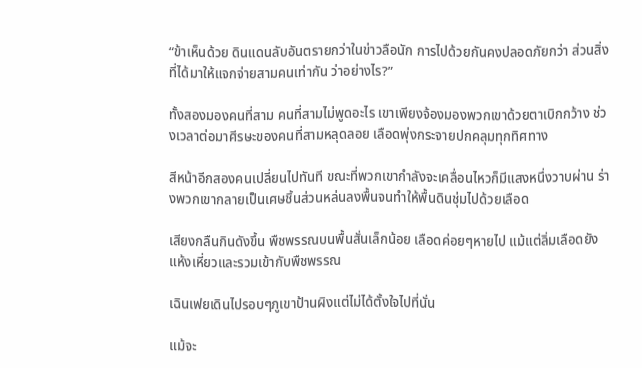“ข้าเห็นด้วย ดินแดนลับอันตรายกว่าในข่าวลือนัก การไปด้วยกันคงปลอดภัยกว่า ส่วนสิ่งที่ได้มาให้แจกจ่ายสามคนเท่ากัน ว่าอย่างไร?”

ทั้งสองมองคนที่สาม คนที่สามไม่พูดอะไร เขาเพียงจ้องมองพวกเขาด้วยตาเบิกกว้าง ช่วงเวลาต่อมาศีรษะของคนที่สามหลุดลอย เลือดพุ่งกระจายปกคลุมทุกทิศทาง

สีหน้าอีกสองคนเปลี่ยนไปทันที ขณะที่พวกเขากำลังจะเคลื่อนไหวก็มีแสงหนึ่งวาบผ่าน ร่างพวกเขากลายเป็นเศษชิ้นส่วนหล่นลงพื้นจนทำให้พื้นดินชุ่มไปด้วยเลือด

เสียงกลืนกินดังขึ้น พืชพรรณบนพื้นสั่นเล็กน้อย เลือดค่อยๆหายไป แม้แต่ลิ่มเลือดยังแห้งเหี่ยวและรวมเข้ากับพืชพรรณ

เฉินเฟยเดินไปรอบๆภูเขาป้านผิงแต่ไม่ได้ตั้งใจไปที่นั่น

แม้จะ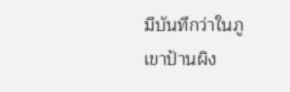มีบันทึกว่าในภูเขาป้านผิง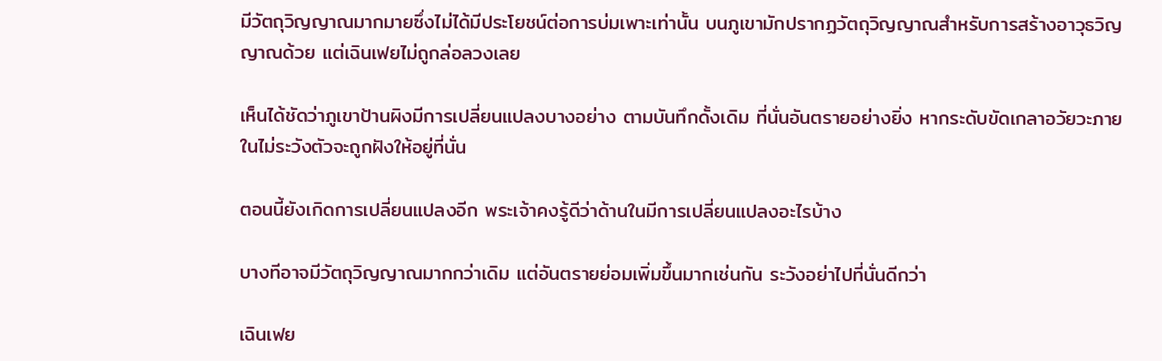มีวัตถุวิญญาณมากมายซึ่งไม่ได้มีประโยชน์ต่อการบ่มเพาะเท่านั้น บนภูเขามักปรากฏวัตถุวิญญาณสำหรับการสร้างอาวุธวิญญาณด้วย แต่เฉินเฟยไม่ถูกล่อลวงเลย

เห็นได้ชัดว่าภูเขาป้านผิงมีการเปลี่ยนแปลงบางอย่าง ตามบันทึกดั้งเดิม ที่นั่นอันตรายอย่างยิ่ง หากระดับขัดเกลาอวัยวะภายในไม่ระวังตัวจะถูกฝังให้อยู่ที่นั่น

ตอนนี้ยังเกิดการเปลี่ยนแปลงอีก พระเจ้าคงรู้ดีว่าด้านในมีการเปลี่ยนแปลงอะไรบ้าง

บางทีอาจมีวัตถุวิญญาณมากกว่าเดิม แต่อันตรายย่อมเพิ่มขึ้นมากเช่นกัน ระวังอย่าไปที่นั่นดีกว่า

เฉินเฟย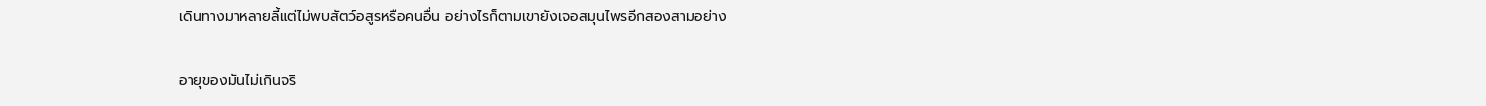เดินทางมาหลายลี้แต่ไม่พบสัตว์อสูรหรือคนอื่น อย่างไรก็ตามเขายังเจอสมุนไพรอีกสองสามอย่าง

อายุของมันไม่เกินจริ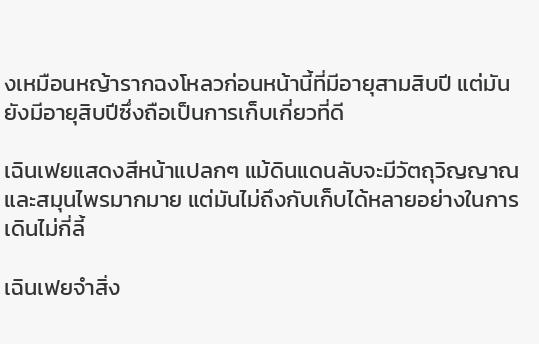งเหมือนหญ้ารากฉงโหลวก่อนหน้านี้ที่มีอายุสามสิบปี แต่มันยังมีอายุสิบปีซึ่งถือเป็นการเก็บเกี่ยวที่ดี

เฉินเฟยแสดงสีหน้าแปลกๆ แม้ดินแดนลับจะมีวัตถุวิญญาณและสมุนไพรมากมาย แต่มันไม่ถึงกับเก็บได้หลายอย่างในการเดินไม่กี่ลี้

เฉินเฟยจำสิ่ง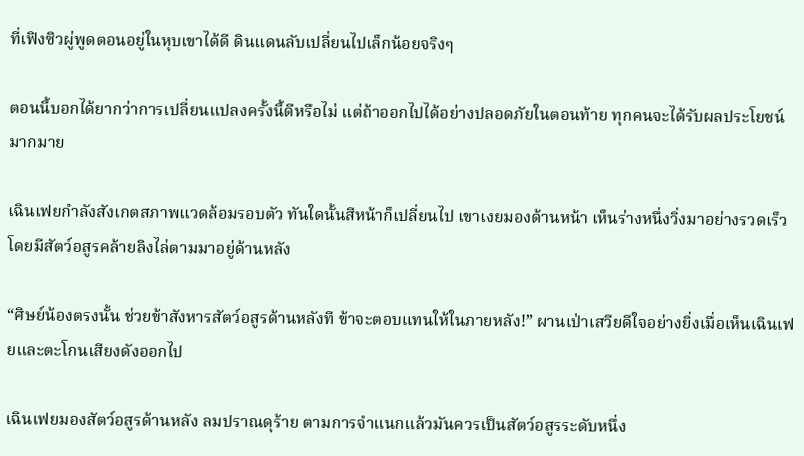ที่เฟิงซิวผู่พูดตอนอยู่ในหุบเขาได้ดี ดินแดนลับเปลี่ยนไปเล็กน้อยจริงๆ

ตอนนี้บอกได้ยากว่าการเปลี่ยนแปลงครั้งนี้ดีหรือไม่ แต่ถ้าออกไปได้อย่างปลอดภัยในตอนท้าย ทุกคนจะได้รับผลประโยชน์มากมาย

เฉินเฟยกำลังสังเกตสภาพแวดล้อมรอบตัว ทันใดนั้นสีหน้าก็เปลี่ยนไป เขาเงยมองด้านหน้า เห็นร่างหนึ่งวิ่งมาอย่างรวดเร็วโดยมีสัตว์อสูรคล้ายลิงไล่ตามมาอยู่ด้านหลัง

“ศิษย์น้องตรงนั้น ช่วยข้าสังหารสัตว์อสูรด้านหลังที ข้าจะตอบแทนให้ในภายหลัง!” ผานเป่าเสวียดีใจอย่างยิ่งเมื่อเห็นเฉินเฟยและตะโกนเสียงดังออกไป

เฉินเฟยมองสัตว์อสูรด้านหลัง ลมปราณดุร้าย ตามการจำแนกแล้วมันควรเป็นสัตว์อสูรระดับหนึ่ง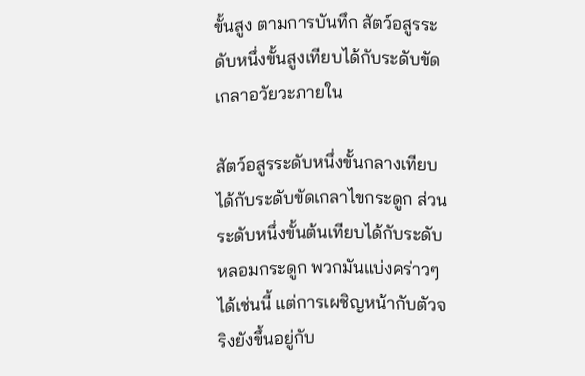ขั้นสูง ตามการบันทึก สัตว์อสูรระดับหนึ่งขั้นสูงเทียบได้กับระดับขัดเกลาอวัยวะภายใน

สัตว์อสูรระดับหนึ่งขั้นกลางเทียบได้กับระดับขัดเกลาไขกระดูก ส่วนระดับหนึ่งขั้นต้นเทียบได้กับระดับหลอมกระดูก พวกมันแบ่งคร่าวๆได้เช่นนี้ แต่การเผชิญหน้ากับตัวจริงยังขึ้นอยู่กับ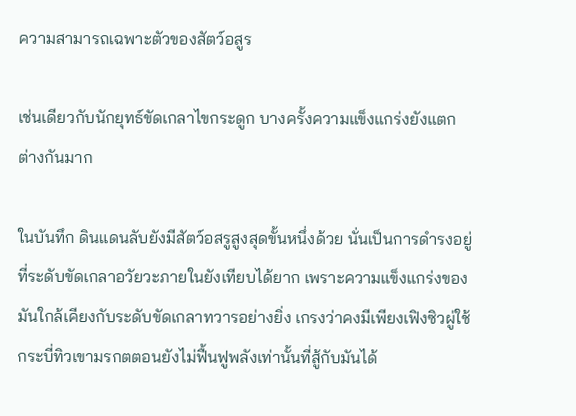ความสามารถเฉพาะตัวของสัตว์อสูร

เช่นเดียวกับนักยุทธ์ขัดเกลาไขกระดูก บางครั้งความแข็งแกร่งยังแตกต่างกันมาก

ในบันทึก ดินแดนลับยังมีสัตว์อสรูสูงสุดขั้นหนึ่งด้วย นั่นเป็นการดำรงอยู่ที่ระดับขัดเกลาอวัยวะภายในยังเทียบได้ยาก เพราะความแข็งแกร่งของมันใกล้เคียงกับระดับขัดเกลาทวารอย่างยิ่ง เกรงว่าคงมีเพียงเฟิงซิวผู่ใช้กระบี่ทิวเขามรกตตอนยังไม่ฟื้นฟูพลังเท่านั้นที่สู้กับมันได้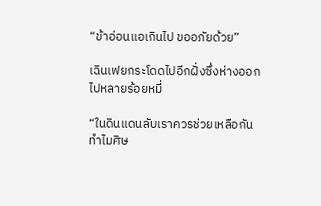“ข้าอ่อนแอเกินไป ขออภัยด้วย”

เฉินเฟยกระโดดไปอีกฝั่งซึ่งห่างออกไปหลายร้อยหมี่

“ในดินแดนลับเราควรช่วยเหลือกัน ทำไมศิษ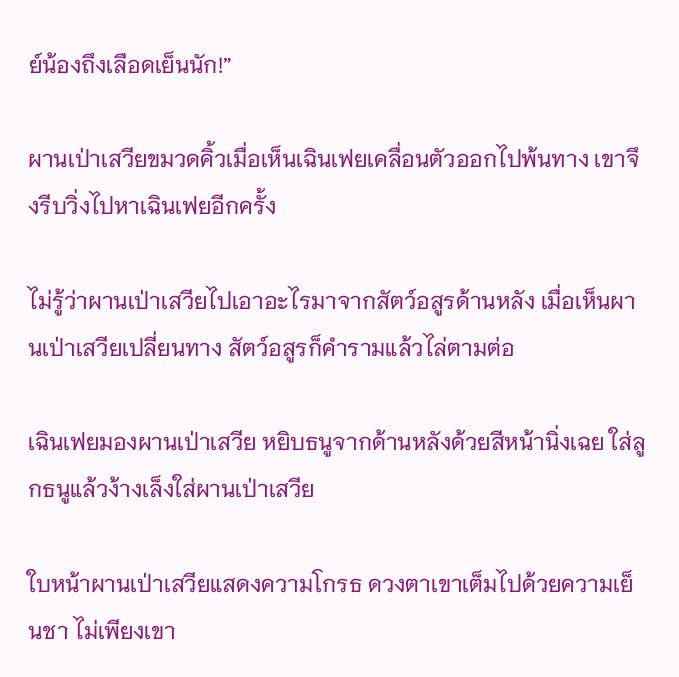ย์น้องถึงเลือดเย็นนัก!”

ผานเป่าเสวียขมวดคิ้วเมื่อเห็นเฉินเฟยเคลื่อนตัวออกไปพ้นทาง เขาจึงรีบวิ่งไปหาเฉินเฟยอีกครั้ง

ไม่รู้ว่าผานเป่าเสวียไปเอาอะไรมาจากสัตว์อสูรด้านหลัง เมื่อเห็นผานเป่าเสวียเปลี่ยนทาง สัตว์อสูรก็คำรามแล้วไล่ตามต่อ

เฉินเฟยมองผานเป่าเสวีย หยิบธนูจากด้านหลังด้วยสีหน้านิ่งเฉย ใส่ลูกธนูแล้วง้างเล็งใส่ผานเป่าเสวีย

ใบหน้าผานเป่าเสวียแสดงความโกรธ ดวงตาเขาเต็มไปด้วยความเย็นชา ไม่เพียงเขา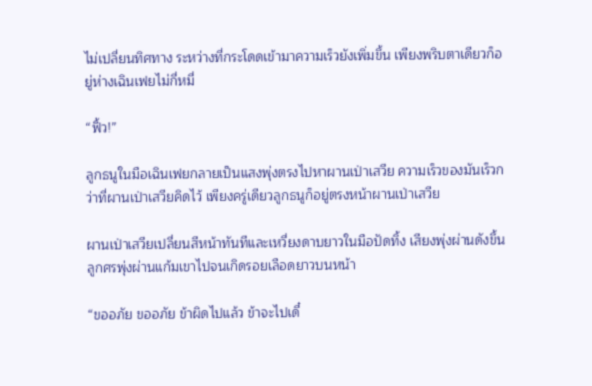ไม่เปลี่ยนทิศทาง ระหว่างที่กระโดดเข้ามาความเร็วยังเพิ่มขึ้น เพียงพริบตาเดียวก็อยู่ห่างเฉินเฟยไม่กี่หมี่

“ฟิ้ว!”

ลูกธนูในมือเฉินเฟยกลายเป็นแสงพุ่งตรงไปหาผานเป่าเสวีย ความเร็วของมันเร็วกว่าที่ผานเป่าเสวียคิดไว้ เพียงครู่เดียวลูกธนูก็อยู่ตรงหน้าผานเป่าเสวีย

ผานเป่าเสวียเปลี่ยนสีหน้าทันทีและเหวี่ยงดาบยาวในมือปัดทิ้ง เสียงพุ่งผ่านดังขึ้น ลูกศรพุ่งผ่านแก้มเขาไปจนเกิดรอยเลือดยาวบนหน้า

“ขออภัย ขออภัย ข้าผิดไปแล้ว ข้าจะไปเดี๋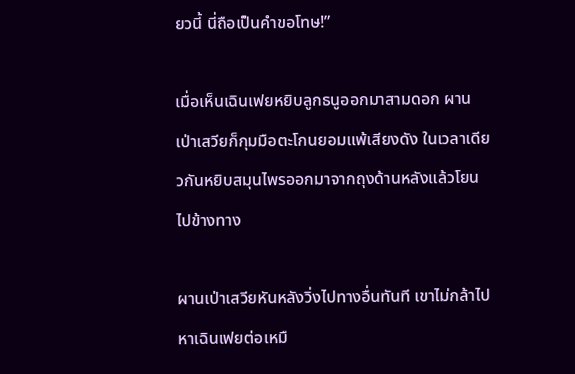ยวนี้ นี่ถือเป็นคำขอโทษ!”

เมื่อเห็นเฉินเฟยหยิบลูกธนูออกมาสามดอก ผานเป่าเสวียก็กุมมือตะโกนยอมแพ้เสียงดัง ในเวลาเดียวกันหยิบสมุนไพรออกมาจากถุงด้านหลังแล้วโยนไปข้างทาง

ผานเป่าเสวียหันหลังวิ่งไปทางอื่นทันที เขาไม่กล้าไปหาเฉินเฟยต่อเหมื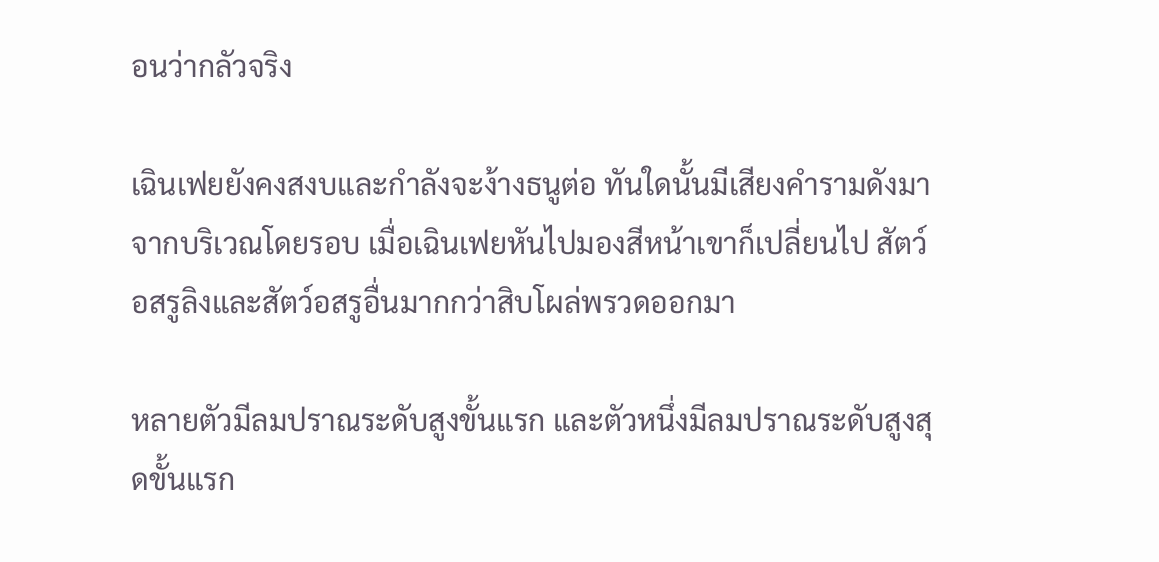อนว่ากลัวจริง

เฉินเฟยยังคงสงบและกำลังจะง้างธนูต่อ ทันใดนั้นมีเสียงคำรามดังมาจากบริเวณโดยรอบ เมื่อเฉินเฟยหันไปมองสีหน้าเขาก็เปลี่ยนไป สัตว์อสรูลิงและสัตว์อสรูอื่นมากกว่าสิบโผล่พรวดออกมา

หลายตัวมีลมปราณระดับสูงขั้นแรก และตัวหนึ่งมีลมปราณระดับสูงสุดขั้นแรก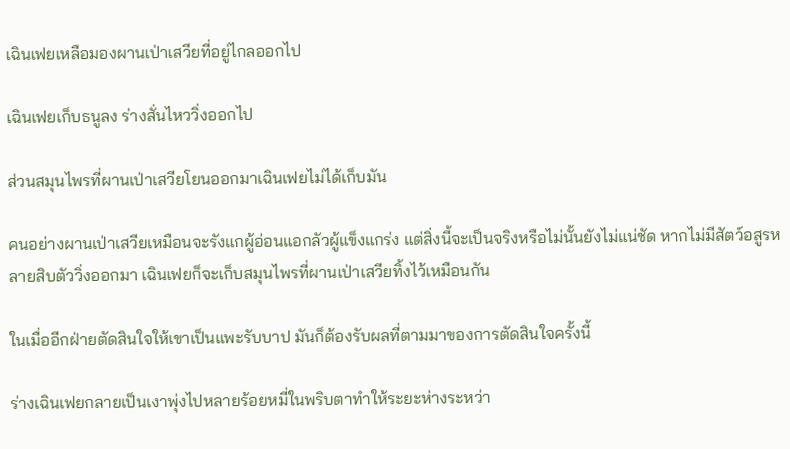เฉินเฟยเหลือมองผานเป่าเสวียที่อยู่ไกลออกไป

เฉินเฟยเก็บธนูลง ร่างสั่นไหววิ่งออกไป

ส่วนสมุนไพรที่ผานเป่าเสวียโยนออกมาเฉินเฟยไม่ได้เก็บมัน

คนอย่างผานเป่าเสวียเหมือนจะรังแกผู้อ่อนแอกลัวผู้แข็งแกร่ง แต่สิ่งนี้จะเป็นจริงหรือไม่นั้นยังไม่แน่ชัด หากไม่มีสัตว์อสูรหลายสิบตัววิ่งออกมา เฉินเฟยก็จะเก็บสมุนไพรที่ผานเป่าเสวียทิ้งไว้เหมือนกัน

ในเมื่ออีกฝ่ายตัดสินใจให้เขาเป็นแพะรับบาป มันก็ต้องรับผลที่ตามมาของการตัดสินใจครั้งนี้

ร่างเฉินเฟยกลายเป็นเงาพุ่งไปหลายร้อยหมี่ในพริบตาทำให้ระยะห่างระหว่า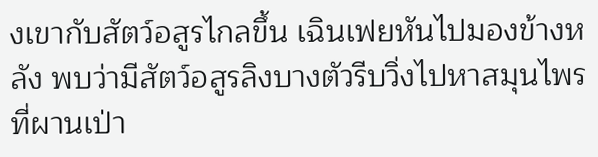งเขากับสัตว์อสูรไกลขึ้น เฉินเฟยหันไปมองข้างหลัง พบว่ามีสัตว์อสูรลิงบางตัวรีบวิ่งไปหาสมุนไพรที่ผานเป่า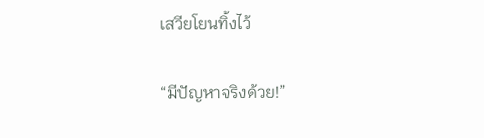เสวียโยนทิ้งไว้

“มีปัญหาจริงด้วย!”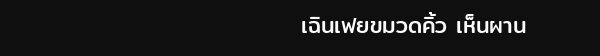เฉินเฟยขมวดคิ้ว เห็นผาน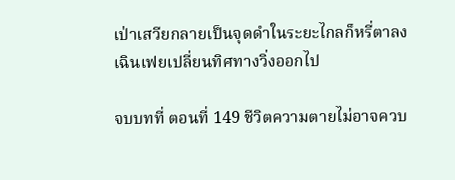เป่าเสวียกลายเป็นจุดดำในระยะไกลก็หรี่ตาลง เฉินเฟยเปลี่ยนทิศทางวิ่งออกไป

จบบทที่ ตอนที่ 149 ชีวิตความตายไม่อาจควบ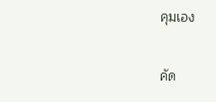คุมเอง

คัด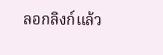ลอกลิงก์แล้ว